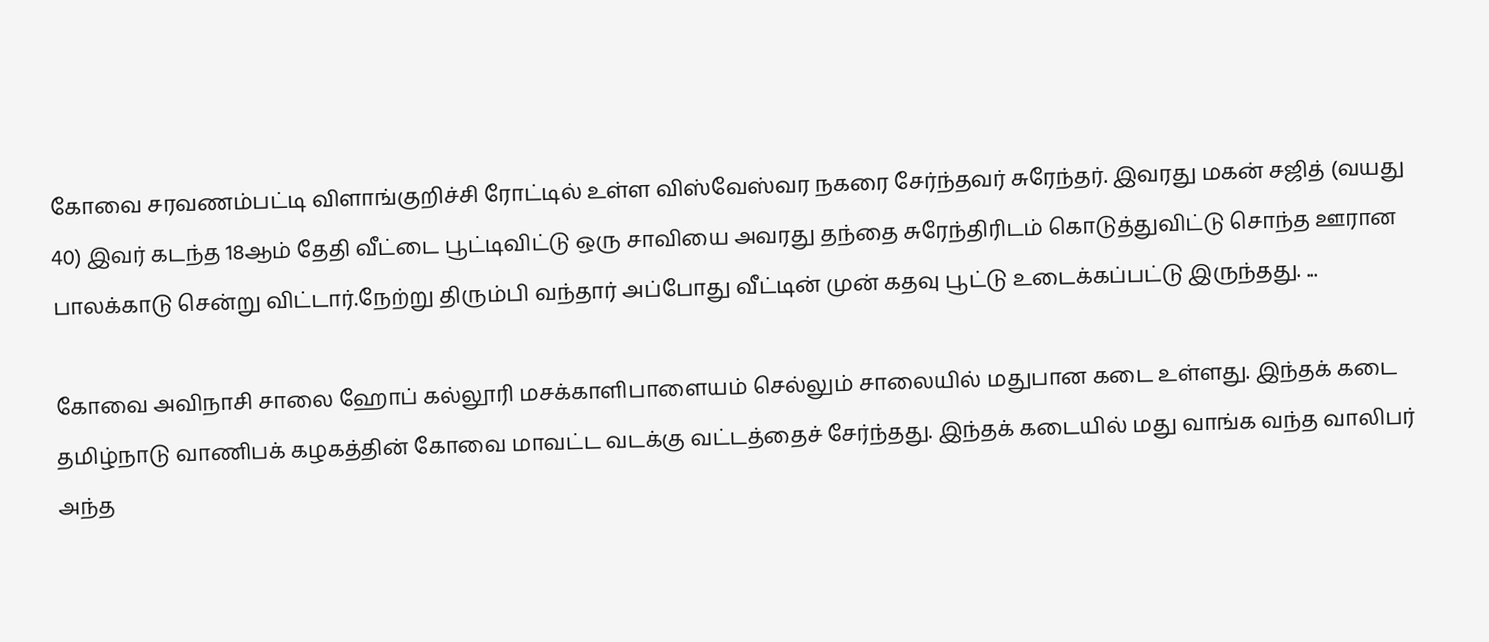கோவை சரவணம்பட்டி விளாங்குறிச்சி ரோட்டில் உள்ள விஸ்வேஸ்வர நகரை சேர்ந்தவர் சுரேந்தர். இவரது மகன் சஜித் (வயது 40) இவர் கடந்த 18ஆம் தேதி வீட்டை பூட்டிவிட்டு ஒரு சாவியை அவரது தந்தை சுரேந்திரிடம் கொடுத்துவிட்டு சொந்த ஊரான பாலக்காடு சென்று விட்டார்.நேற்று திரும்பி வந்தார் அப்போது வீட்டின் முன் கதவு பூட்டு உடைக்கப்பட்டு இருந்தது. ...

கோவை அவிநாசி சாலை ஹோப் கல்லூரி மசக்காளிபாளையம் செல்லும் சாலையில் மதுபான கடை உள்ளது. இந்தக் கடை தமிழ்நாடு வாணிபக் கழகத்தின் கோவை மாவட்ட வடக்கு வட்டத்தைச் சேர்ந்தது. இந்தக் கடையில் மது வாங்க வந்த வாலிபர் அந்த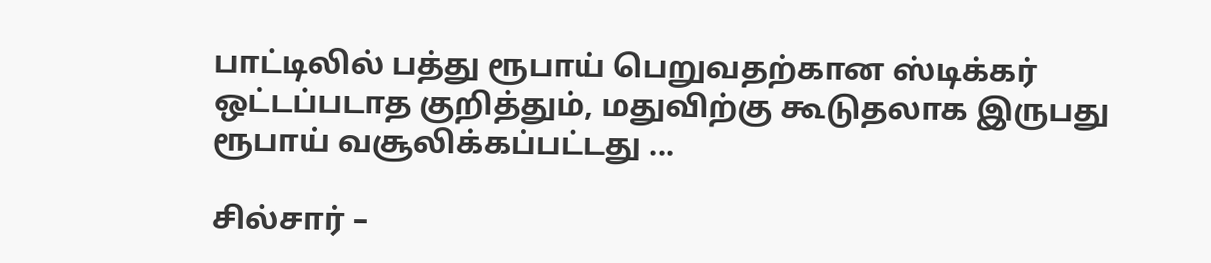பாட்டிலில் பத்து ரூபாய் பெறுவதற்கான ஸ்டிக்கர் ஒட்டப்படாத குறித்தும், மதுவிற்கு கூடுதலாக இருபது ரூபாய் வசூலிக்கப்பட்டது ...

சில்சார் –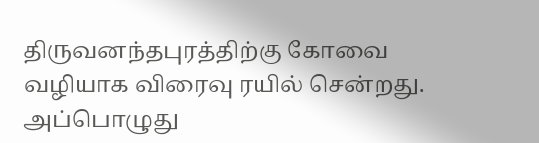திருவனந்தபுரத்திற்கு கோவை வழியாக விரைவு ரயில் சென்றது. அப்பொழுது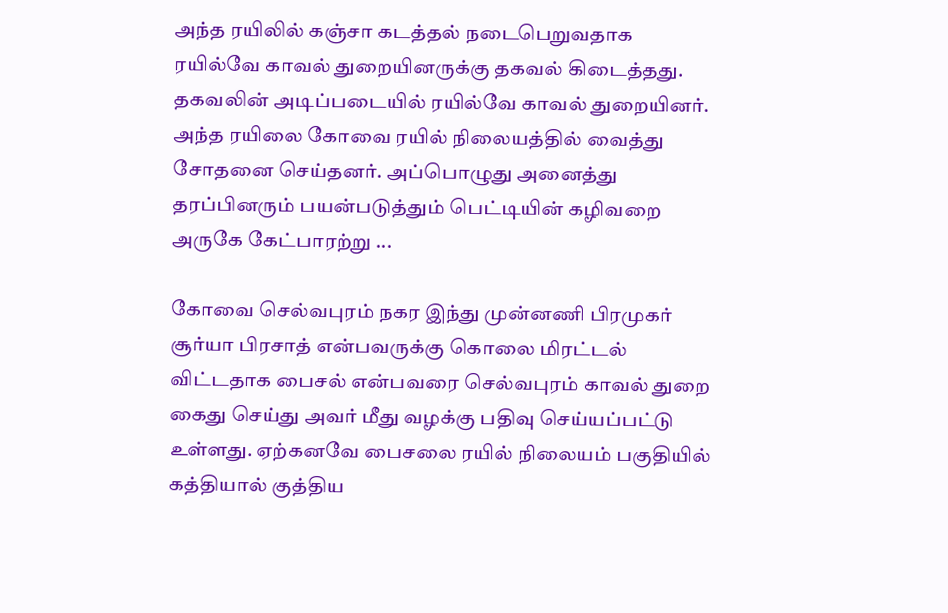அந்த ரயிலில் கஞ்சா கடத்தல் நடைபெறுவதாக ரயில்வே காவல் துறையினருக்கு தகவல் கிடைத்தது. தகவலின் அடிப்படையில் ரயில்வே காவல் துறையினர். அந்த ரயிலை கோவை ரயில் நிலையத்தில் வைத்து சோதனை செய்தனர். அப்பொழுது அனைத்து தரப்பினரும் பயன்படுத்தும் பெட்டியின் கழிவறை அருகே கேட்பாரற்று ...

கோவை செல்வபுரம் நகர இந்து முன்னணி பிரமுகர் சூர்யா பிரசாத் என்பவருக்கு கொலை மிரட்டல் விட்டதாக பைசல் என்பவரை செல்வபுரம் காவல் துறை கைது செய்து அவர் மீது வழக்கு பதிவு செய்யப்பட்டு உள்ளது. ஏற்கனவே பைசலை ரயில் நிலையம் பகுதியில் கத்தியால் குத்திய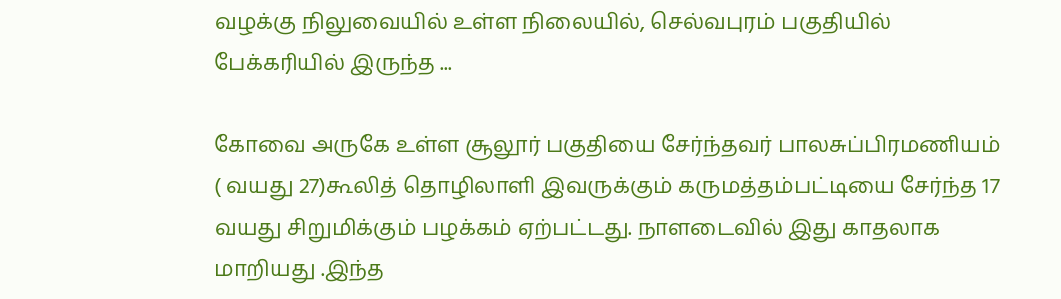வழக்கு நிலுவையில் உள்ள நிலையில், செல்வபுரம் பகுதியில் பேக்கரியில் இருந்த ...

கோவை அருகே உள்ள சூலூர் பகுதியை சேர்ந்தவர் பாலசுப்பிரமணியம் ( வயது 27)கூலித் தொழிலாளி இவருக்கும் கருமத்தம்பட்டியை சேர்ந்த 17 வயது சிறுமிக்கும் பழக்கம் ஏற்பட்டது. நாளடைவில் இது காதலாக மாறியது .இந்த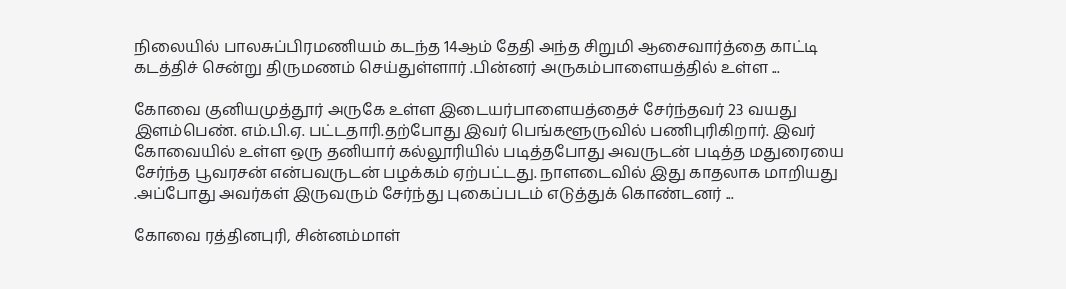நிலையில் பாலசுப்பிரமணியம் கடந்த 14ஆம் தேதி அந்த சிறுமி ஆசைவார்த்தை காட்டி கடத்திச் சென்று திருமணம் செய்துள்ளார் .பின்னர் அருகம்பாளையத்தில் உள்ள ...

கோவை குனியமுத்தூர் அருகே உள்ள இடையர்பாளையத்தைச் சேர்ந்தவர் 23 வயது இளம்பெண். எம்.பி.ஏ. பட்டதாரி.தற்போது இவர் பெங்களூருவில் பணிபுரிகிறார். இவர் கோவையில் உள்ள ஒரு தனியார் கல்லூரியில் படித்தபோது அவருடன் படித்த மதுரையை சேர்ந்த பூவரசன் என்பவருடன் பழக்கம் ஏற்பட்டது. நாளடைவில் இது காதலாக மாறியது .அப்போது அவர்கள் இருவரும் சேர்ந்து புகைப்படம் எடுத்துக் கொண்டனர் ...

கோவை ரத்தினபுரி, சின்னம்மாள்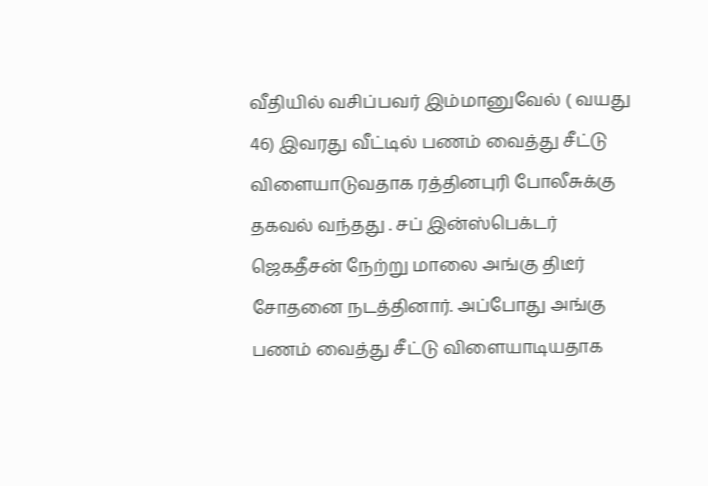வீதியில் வசிப்பவர் இம்மானுவேல் ( வயது 46) இவரது வீட்டில் பணம் வைத்து சீட்டு விளையாடுவதாக ரத்தினபுரி போலீசுக்கு தகவல் வந்தது . சப் இன்ஸ்பெக்டர் ஜெகதீசன் நேற்று மாலை அங்கு திடீர் சோதனை நடத்தினார். அப்போது அங்கு பணம் வைத்து சீட்டு விளையாடியதாக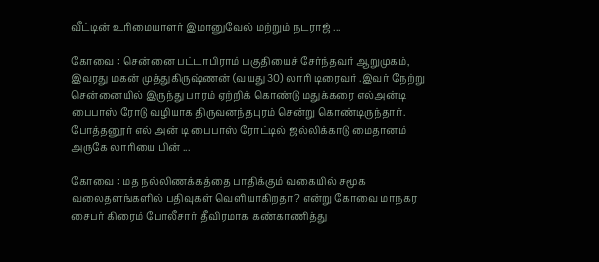வீட்டின் உரிமையாளர் இமானுவேல் மற்றும் நடராஜ் ...

கோவை : சென்னை பட்டாபிராம் பகுதியைச் சேர்ந்தவர் ஆறுமுகம், இவரது மகன் முத்துகிருஷ்ணன் (வயது 30) லாரி டிரைவர் .இவர் நேற்று சென்னையில் இருந்து பாரம் ஏற்றிக் கொண்டு மதுக்கரை எல்அன்டி பைபாஸ் ரோடு வழியாக திருவனந்தபுரம் சென்று கொண்டிருந்தார். போத்தனூர் எல் அன் டி பைபாஸ் ரோட்டில் ஜல்லிக்காடு மைதானம் அருகே லாரியை பின் ...

கோவை : மத நல்லிணக்கத்தை பாதிக்கும் வகையில் சமூக வலைதளங்களில் பதிவுகள் வெளியாகிறதா? என்று கோவை மாநகர சைபர் கிரைம் போலீசார் தீவிரமாக கண்காணித்து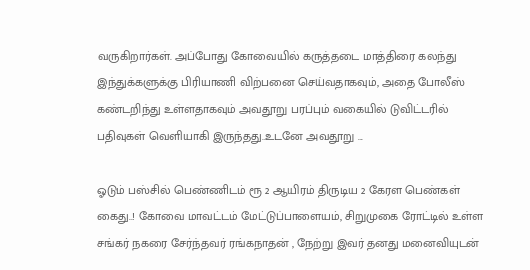வருகிறார்கள். அப்போது கோவையில் கருத்தடை மாத்திரை கலந்து இந்துக்களுக்கு பிரியாணி விற்பனை செய்வதாகவும், அதை போலீஸ் கண்டறிந்து உள்ளதாகவும் அவதூறு பரப்பும் வகையில் டுவிட்டரில் பதிவுகள் வெளியாகி இருந்தது..உடனே அவதூறு ...

ஓடும் பஸ்சில் பெண்ணிடம் ரூ 2 ஆயிரம் திருடிய 2 கேரள பெண்கள் கைது..! கோவை மாவட்டம் மேட்டுப்பாளையம், சிறுமுகை ரோட்டில் உள்ள சங்கர் நகரை சேர்ந்தவர் ரங்கநாதன் , நேற்று இவர் தனது மனைவியுடன்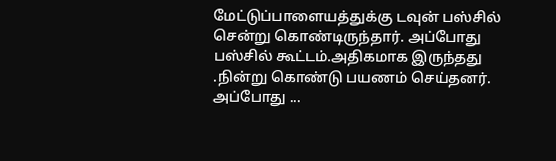மேட்டுப்பாளையத்துக்கு டவுன் பஸ்சில் சென்று கொண்டிருந்தார். அப்போது பஸ்சில் கூட்டம்.அதிகமாக இருந்தது .நின்று கொண்டு பயணம் செய்தனர். அப்போது ...